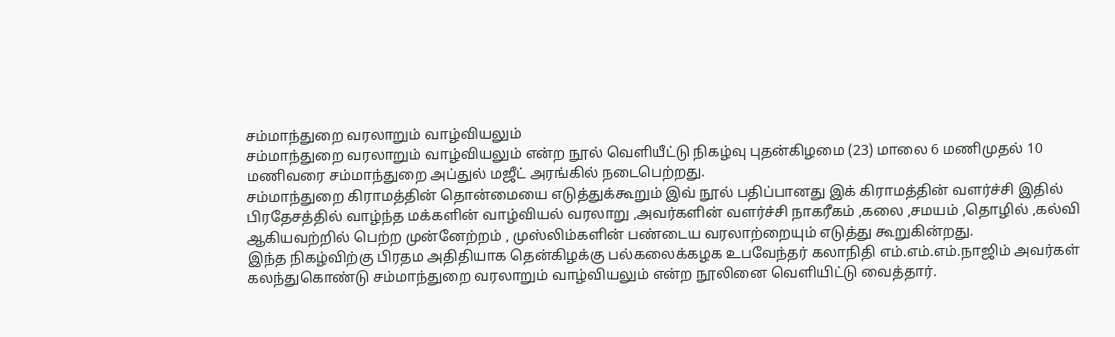சம்மாந்துறை வரலாறும் வாழ்வியலும்
சம்மாந்துறை வரலாறும் வாழ்வியலும் என்ற நூல் வெளியீட்டு நிகழ்வு புதன்கிழமை (23) மாலை 6 மணிமுதல் 10 மணிவரை சம்மாந்துறை அப்துல் மஜீட் அரங்கில் நடைபெற்றது.
சம்மாந்துறை கிராமத்தின் தொன்மையை எடுத்துக்கூறும் இவ் நூல் பதிப்பானது இக் கிராமத்தின் வளர்ச்சி இதில் பிரதேசத்தில் வாழ்ந்த மக்களின் வாழ்வியல் வரலாறு ,அவர்களின் வளர்ச்சி நாகரீகம் ,கலை ,சமயம் ,தொழில் ,கல்வி ஆகியவற்றில் பெற்ற முன்னேற்றம் , முஸ்லிம்களின் பண்டைய வரலாற்றையும் எடுத்து கூறுகின்றது.
இந்த நிகழ்விற்கு பிரதம அதிதியாக தென்கிழக்கு பல்கலைக்கழக உபவேந்தர் கலாநிதி எம்.எம்.எம்.நாஜிம் அவர்கள் கலந்துகொண்டு சம்மாந்துறை வரலாறும் வாழ்வியலும் என்ற நூலினை வெளியிட்டு வைத்தார்.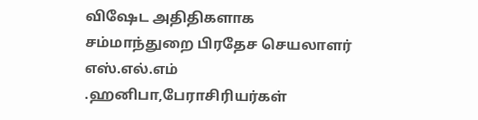விஷேட அதிதிகளாக சம்மாந்துறை பிரதேச செயலாளர் எஸ்.எல்.எம் .ஹனிபா,பேராசிரியர்கள்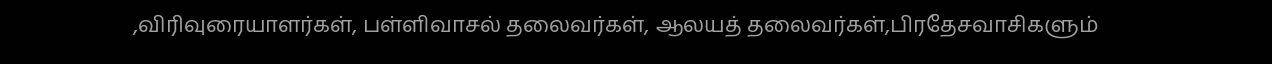,விரிவுரையாளர்கள், பள்ளிவாசல் தலைவர்கள், ஆலயத் தலைவர்கள்,பிரதேசவாசிகளும்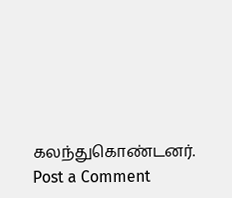கலந்துகொண்டனர்.
Post a Comment